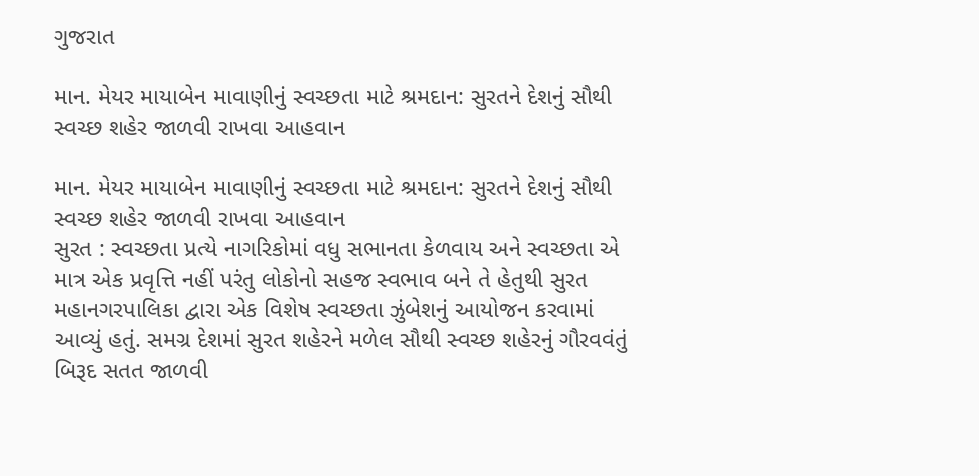ગુજરાત

માન. મેયર માયાબેન માવાણીનું સ્વચ્છતા માટે શ્રમદાન: સુરતને દેશનું સૌથી સ્વચ્છ શહેર જાળવી રાખવા આહવાન

માન. મેયર માયાબેન માવાણીનું સ્વચ્છતા માટે શ્રમદાન: સુરતને દેશનું સૌથી સ્વચ્છ શહેર જાળવી રાખવા આહવાન
સુરત : સ્વચ્છતા પ્રત્યે નાગરિકોમાં વધુ સભાનતા કેળવાય અને સ્વચ્છતા એ માત્ર એક પ્રવૃત્તિ નહીં પરંતુ લોકોનો સહજ સ્વભાવ બને તે હેતુથી સુરત મહાનગરપાલિકા દ્વારા એક વિશેષ સ્વચ્છતા ઝુંબેશનું આયોજન કરવામાં આવ્યું હતું. સમગ્ર દેશમાં સુરત શહેરને મળેલ સૌથી સ્વચ્છ શહેરનું ગૌરવવંતું બિરૂદ સતત જાળવી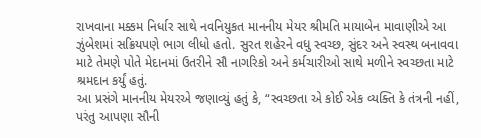રાખવાના મક્કમ નિર્ધાર સાથે નવનિયુકત માનનીય મેયર શ્રીમતિ માયાબેન માવાણીએ આ ઝુંબેશમાં સક્રિયપણે ભાગ લીધો હતો. સુરત શહેરને વધુ સ્વચ્છ, સુંદર અને સ્વસ્થ બનાવવા માટે તેમણે પોતે મેદાનમાં ઉતરીને સૌ નાગરિકો અને કર્મચારીઓ સાથે મળીને સ્વચ્છતા માટે શ્રમદાન કર્યું હતું.
આ પ્રસંગે માનનીય મેયરએ જણાવ્યું હતું કે, “સ્વચ્છતા એ કોઈ એક વ્યક્તિ કે તંત્રની નહીં, પરંતુ આપણા સૌની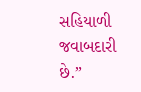સહિયાળી જવાબદારી છે.”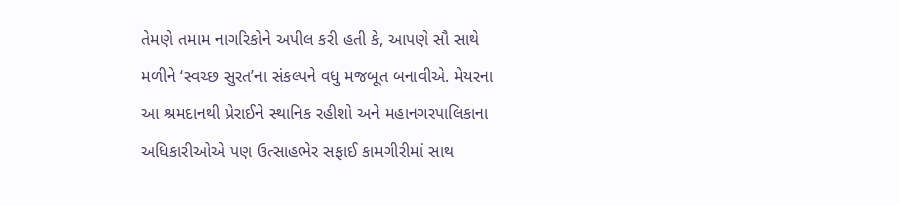તેમણે તમામ નાગરિકોને અપીલ કરી હતી કે, આપણે સૌ સાથે મળીને ‘સ્વચ્છ સુરત’ના સંકલ્પને વધુ મજબૂત બનાવીએ. મેયરના આ શ્રમદાનથી પ્રેરાઈને સ્થાનિક રહીશો અને મહાનગરપાલિકાના અધિકારીઓએ પણ ઉત્સાહભેર સફાઈ કામગીરીમાં સાથ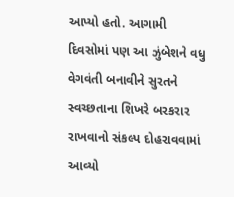આપ્યો હતો. આગામી દિવસોમાં પણ આ ઝુંબેશને વધુ વેગવંતી બનાવીને સુરતને સ્વચ્છતાના શિખરે બરકરાર રાખવાનો સંકલ્પ દોહરાવવામાં આવ્યો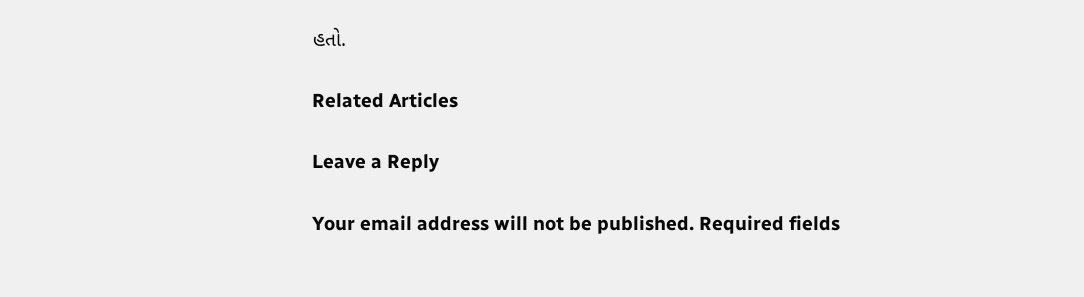હતો.

Related Articles

Leave a Reply

Your email address will not be published. Required fields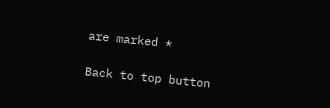are marked *

Back to top button